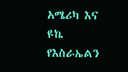አሜሪካ እና ዩኬ የእስራኤልን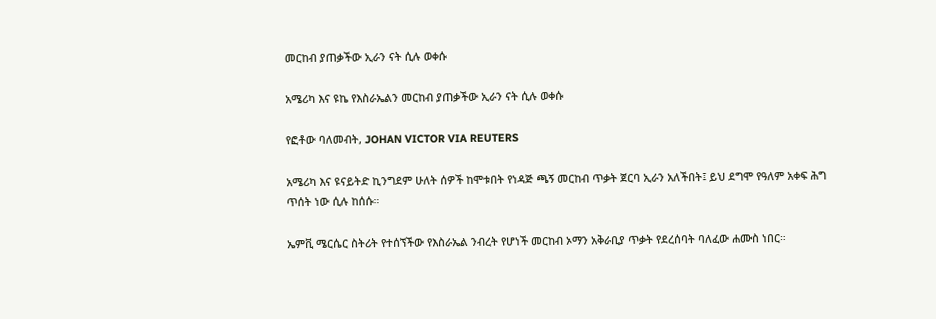መርከብ ያጠቃችው ኢራን ናት ሲሉ ወቀሱ

አሜሪካ እና ዩኬ የእስራኤልን መርከብ ያጠቃችው ኢራን ናት ሲሉ ወቀሱ

የፎቶው ባለመብት, JOHAN VICTOR VIA REUTERS

አሜሪካ እና ዩናይትድ ኪንግደም ሁለት ሰዎች ከሞቱበት የነዳጅ ጫኝ መርከብ ጥቃት ጀርባ ኢራን አለችበት፤ ይህ ደግሞ የዓለም አቀፍ ሕግ ጥሰት ነው ሲሉ ከሰሱ።

ኤምቪ ሜርሴር ስትሪት የተሰኘችው የእስራኤል ንብረት የሆነች መርከብ ኦማን አቅራቢያ ጥቃት የደረሰባት ባለፈው ሐሙስ ነበር።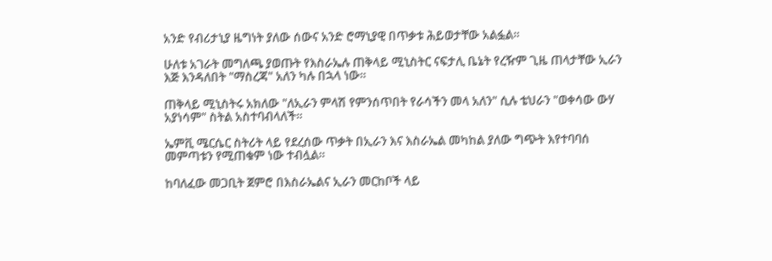አንድ የብሪታኒያ ዜግነት ያለው ሰውና አንድ ሮማኒያዊ በጥቃቱ ሕይወታቸው አልፏል።

ሁለቱ አገራት መግለጫ ያወጡት የእስራኤሉ ጠቅላይ ሚኒስትር ናፍታሊ ቤኔት የረዥም ጊዜ ጠላታቸው ኢራን እጅ እንዳለበት "ማስረጃ" አለን ካሉ በኋላ ነው።

ጠቅላይ ሚኒስትሩ አክለው "ለኢራን ምላሽ የምንሰጥበት የራሳችን መላ አለን" ሲሉ ቴህራን "ወቀሳው ውሃ አያነሳም" ስትል አስተባብላለች።

ኤምቪ ሜርሴር ስትሪት ላይ የደረሰው ጥቃት በኢራን እና እስራኤል መካከል ያለው ግጭት እየተባባሰ መምጣቱን የሚጠቁም ነው ተብሏል።

ከባለፈው መጋቢት ጀምሮ በእስራኤልና ኢራን መርከቦች ላይ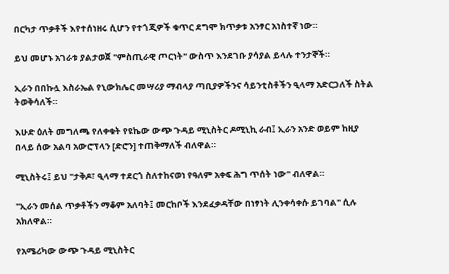በርካታ ጥቃቶች እየተሰነዘሩ ሲሆን የተጎጂዎች ቁጥር ደግሞ ክጥቃቱ አንፃር አነስተኛ ነው።

ይህ መሆኑ አገራቱ ያልታወጀ "ምስጢራዊ ጦርነት" ውስጥ እንደገቡ ያሳያል ይላሉ ተንታኞች።

ኢራን በበኩሏ እስራኤል የኒውክሌር መሣሪያ ማብላያ ጣቢያዎችንና ሳይንቲስቶችን ዒላማ አድርጋለች ስትል ትወቅሳለች።

እሁድ ዕለት መግለጫ የለቀቁት የዩኬው ውጭ ጉዳይ ሚኒስትር ዶሚኒኪ ራብ፤ ኢራን አንድ ወይም ከዚያ በላይ ሰው አልባ አውሮፕላን [ድሮን] ተጠቅማለች ብለዋል።

ሚኒስትሩ፤ ይህ "ታቅዶ፣ ዒላማ ተደርጎ ስለተከናወነ የዓለም አቀፍ ሕግ ጥሰት ነው" ብለዋል።

"ኢራን መሰል ጥቃቶችን ማቆም አለባት፤ መርከቦች እንደፈቃዳቸው በነፃነት ሊንቀሳቀሱ ይገባል" ሲሉ አክለዋል።

የአሜሪካው ውጭ ጉዳይ ሚኒስትር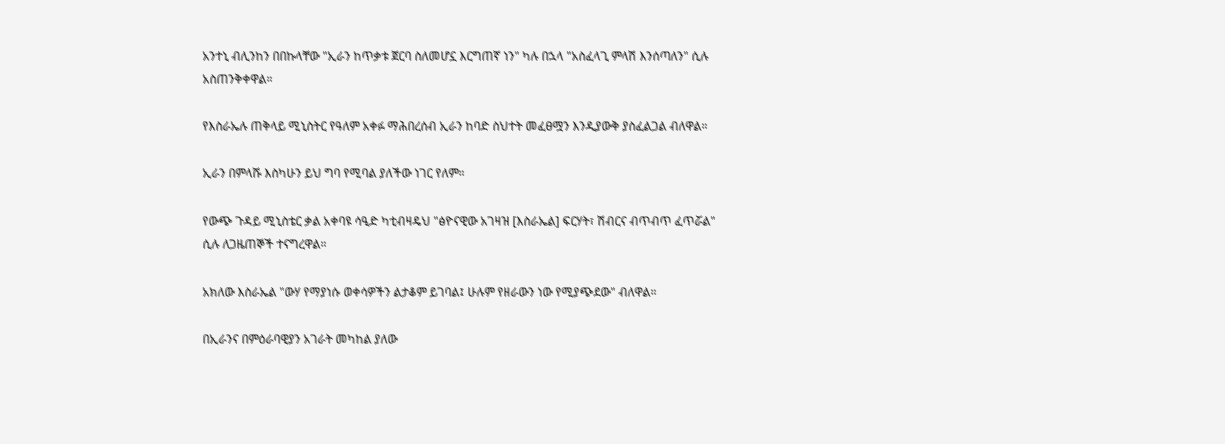አንተኒ ብሊንከን በበኩላቸው "ኢራን ከጥቃቱ ጀርባ ስለመሆኗ እርግጠኛ ነን" ካሉ በኋላ "አስፈላጊ ምላሽ እንሰጣለን" ሲሉ አስጠንቅቀዋል።

የእስራኤሉ ጠቅላይ ሚኒስትር የዓለም አቀፉ ማሕበረሰብ ኢራን ከባድ ስህተት መፈፀሟን እንዲያውቅ ያስፈልጋል ብለዋል።

ኢራን በምላሹ እስካሁን ይህ ግባ የሚባል ያለችው ነገር የለም።

የውጭ ጉዳይ ሚኒስቴር ቃል አቀባዩ ሳዒድ ካቲብዛዴህ "ፅዮናዊው አገዛዝ [እስራኤል] ፍርሃት፣ ሽብርና ብጥብጥ ፈጥሯል" ሲሉ ለጋዜጠኞች ተናግረዋል።

አክለው እስራኤል "ውሃ የማያነሱ ወቀሳዎችን ልታቆም ይገባል፤ ሁሉም የዘራውን ነው የሚያጭደው" ብለዋል።

በኢራንና በምዕራባዊያን አገራት መካከል ያለው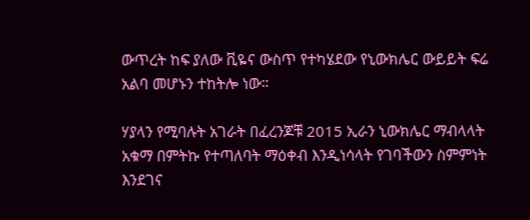ውጥረት ከፍ ያለው ቪዬና ውስጥ የተካሄደው የኒውክሌር ውይይት ፍሬ አልባ መሆኑን ተከትሎ ነው።

ሃያላን የሚባሉት አገራት በፈረንጆቹ 2015 ኢራን ኒውክሌር ማብላላት አቁማ በምትኩ የተጣለባት ማዕቀብ እንዲነሳላት የገባችውን ስምምነት እንደገና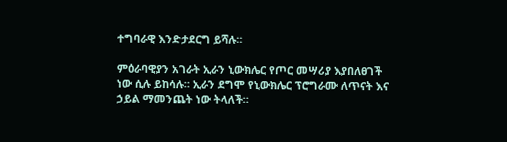ተግባራዊ እንድታደርግ ይሻሉ።

ምዕራባዊያን አገራት ኢራን ኒውክሌር የጦር መሣሪያ እያበለፀገች ነው ሲሉ ይከሳሉ። ኢራን ደግሞ የኒውክሌር ፕሮግራሙ ለጥናት እና ኃይል ማመንጨት ነው ትላለች።